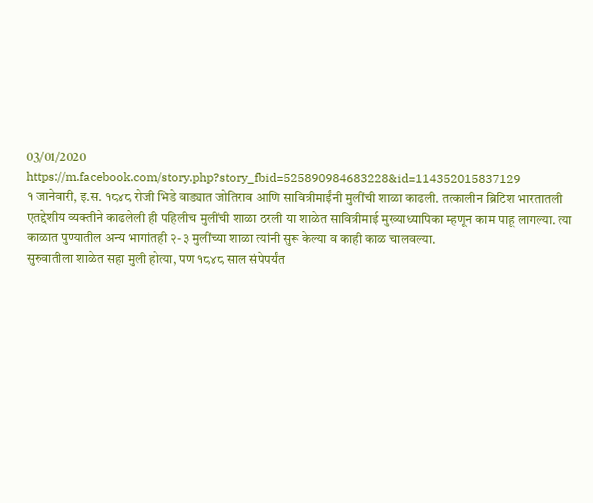03/01/2020
https://m.facebook.com/story.php?story_fbid=525890984683228&id=114352015837129
१ जानेवारी, इ.स. १८४८ रोजी भिडे वाड्यात जोतिराव आणि सावित्रीमाईंनी मुलींची शाळा काढली. तत्कालीन ब्रिटिश भारतातली एतद्देशीय व्यक्तीने काढलेली ही पहिलीच मुलींची शाळा ठरली या शाळेत सावित्रीमाई मुख्याध्यापिका म्हणून काम पाहू लागल्या. त्या काळात पुण्यातील अन्य भागांतही २-३ मुलींच्या शाळा त्यांनी सुरू केल्या व काही काळ चालवल्या.
सुरुवातीला शाळेत सहा मुली होत्या, पण १८४८ साल संपेपर्यंत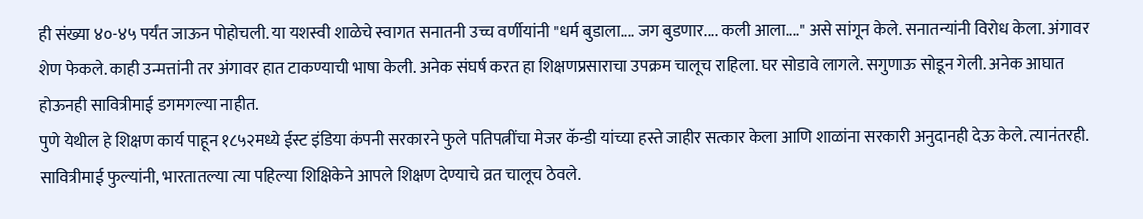ही संख्या ४०-४५ पर्यंत जाऊन पोहोचली. या यशस्वी शाळेचे स्वागत सनातनी उच्च वर्णीयांनी "धर्म बुडाला.... जग बुडणार.... कली आला...." असे सांगून केले. सनातन्यांनी विरोध केला. अंगावर शेण फेकले. काही उन्मत्तांनी तर अंगावर हात टाकण्याची भाषा केली. अनेक संघर्ष करत हा शिक्षणप्रसाराचा उपक्रम चालूच राहिला. घर सोडावे लागले. सगुणाऊ सोडून गेली. अनेक आघात होऊनही सावित्रीमाई डगमगल्या नाहीत.
पुणे येथील हे शिक्षण कार्य पाहून १८५२मध्ये ईस्ट इंडिया कंपनी सरकारने फुले पतिपत्नींचा मेजर कॅन्डी यांच्या हस्ते जाहीर सत्कार केला आणि शाळांना सरकारी अनुदानही देऊ केले. त्यानंतरही. सावित्रीमाई फुल्यांनी, भारतातल्या त्या पहिल्या शिक्षिकेने आपले शिक्षण देण्याचे व्रत चालूच ठेवले.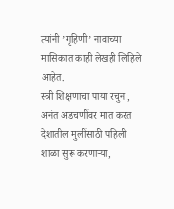त्यांनी ’गृहिणी’ नावाच्या मासिकात काही लेखही लिहिले आहेत.
स्त्री शिक्षणाचा पाया रचुन , अनंत अडचणींवर मात करत देशातील मुलींसाठी पहिली शाळा सुरू करणाऱ्या,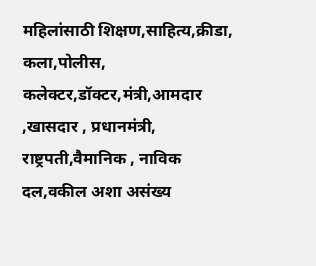महिलांसाठी शिक्षण,साहित्य,क्रीडा, कला,पोलीस, कलेक्टर,डॉक्टर,मंत्री,आमदार ,खासदार , प्रधानमंत्री, राष्ट्रपती,वैमानिक , नाविक दल,वकील अशा असंख्य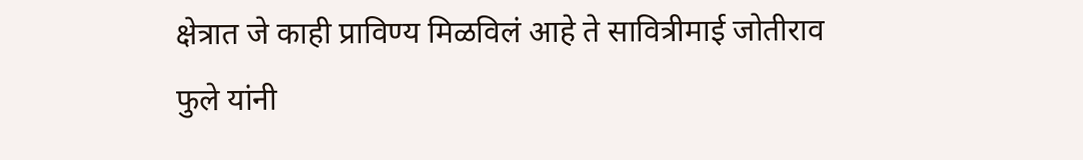क्षेत्रात जे काही प्राविण्य मिळविलं आहे ते सावित्रीमाई जोतीराव फुले यांनी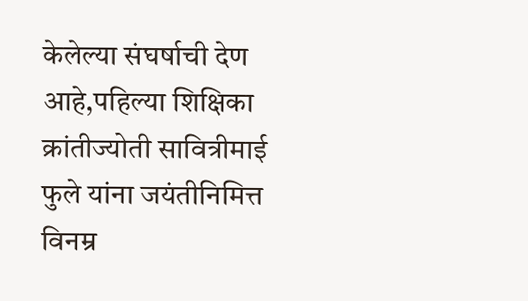केलेल्या संघर्षाची देण आहे,पहिल्या शिक्षिका क्रांतीज्योती सावित्रीमाई फुले यांना जयंतीनिमित्त विनम्र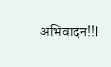अभिवादन!!l